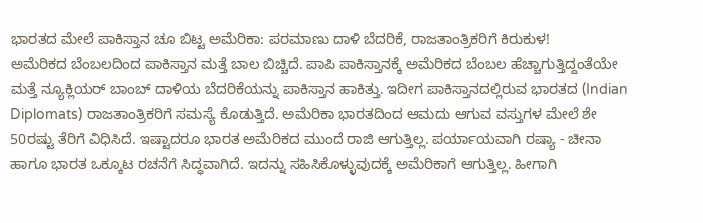ಭಾರತದ ಮೇಲೆ ಪಾಕಿಸ್ತಾನ ಚೂ ಬಿಟ್ಟ ಅಮೆರಿಕಾ: ಪರಮಾಣು ದಾಳಿ ಬೆದರಿಕೆ, ರಾಜತಾಂತ್ರಿಕರಿಗೆ ಕಿರುಕುಳ!
ಅಮೆರಿಕದ ಬೆಂಬಲದಿಂದ ಪಾಕಿಸ್ತಾನ ಮತ್ತೆ ಬಾಲ ಬಿಚ್ಚಿದೆ. ಪಾಪಿ ಪಾಕಿಸ್ತಾನಕ್ಕೆ ಅಮೆರಿಕದ ಬೆಂಬಲ ಹೆಚ್ಚಾಗುತ್ತಿದ್ದಂತೆಯೇ ಮತ್ತೆ ನ್ಯೂಕ್ಲಿಯರ್ ಬಾಂಬ್ ದಾಳಿಯ ಬೆದರಿಕೆಯನ್ನು ಪಾಕಿಸ್ತಾನ ಹಾಕಿತ್ತು. ಇದೀಗ ಪಾಕಿಸ್ತಾನದಲ್ಲಿರುವ ಭಾರತದ (Indian Diplomats) ರಾಜತಾಂತ್ರಿಕರಿಗೆ ಸಮಸ್ಯೆ ಕೊಡುತ್ತಿದೆ. ಅಮೆರಿಕಾ ಭಾರತದಿಂದ ಆಮದು ಆಗುವ ವಸ್ತುಗಳ ಮೇಲೆ ಶೇ 50ರಷ್ಟು ತೆರಿಗೆ ವಿಧಿಸಿದೆ. ಇಷ್ಟಾದರೂ ಭಾರತ ಅಮೆರಿಕದ ಮುಂದೆ ರಾಜಿ ಆಗುತ್ತಿಲ್ಲ. ಪರ್ಯಾಯವಾಗಿ ರಷ್ಯಾ - ಚೀನಾ ಹಾಗೂ ಭಾರತ ಒಕ್ಕೂಟ ರಚನೆಗೆ ಸಿದ್ಧವಾಗಿದೆ. ಇದನ್ನು ಸಹಿಸಿಕೊಳ್ಳುವುದಕ್ಕೆ ಅಮೆರಿಕಾಗೆ ಆಗುತ್ತಿಲ್ಲ. ಹೀಗಾಗಿ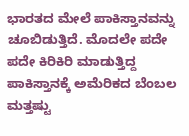ಭಾರತದ ಮೇಲೆ ಪಾಕಿಸ್ತಾನವನ್ನು ಚೂಬಿಡುತ್ತಿದೆ. ಮೊದಲೇ ಪದೇ ಪದೇ ಕಿರಿಕಿರಿ ಮಾಡುತ್ತಿದ್ದ ಪಾಕಿಸ್ತಾನಕ್ಕೆ ಅಮೆರಿಕದ ಬೆಂಬಲ ಮತ್ತಷ್ಟು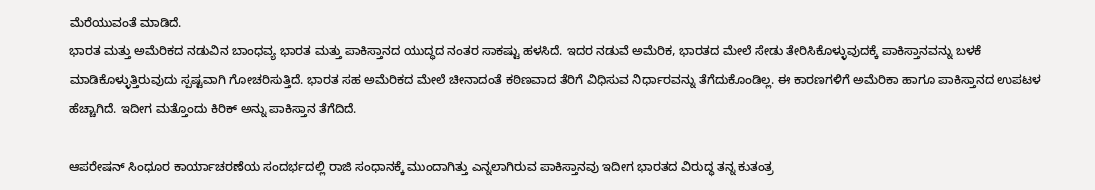ಮೆರೆಯುವಂತೆ ಮಾಡಿದೆ.
ಭಾರತ ಮತ್ತು ಅಮೆರಿಕದ ನಡುವಿನ ಬಾಂಧವ್ಯ ಭಾರತ ಮತ್ತು ಪಾಕಿಸ್ತಾನದ ಯುದ್ಧದ ನಂತರ ಸಾಕಷ್ಟು ಹಳಸಿದೆ. ಇದರ ನಡುವೆ ಅಮೆರಿಕ, ಭಾರತದ ಮೇಲೆ ಸೇಡು ತೇರಿಸಿಕೊಳ್ಳುವುದಕ್ಕೆ ಪಾಕಿಸ್ತಾನವನ್ನು ಬಳಕೆ ಮಾಡಿಕೊಳ್ಳುತ್ತಿರುವುದು ಸ್ಪಷ್ಟವಾಗಿ ಗೋಚರಿಸುತ್ತಿದೆ. ಭಾರತ ಸಹ ಅಮೆರಿಕದ ಮೇಲೆ ಚೀನಾದಂತೆ ಕಠಿಣವಾದ ತೆರಿಗೆ ವಿಧಿಸುವ ನಿರ್ಧಾರವನ್ನು ತೆಗೆದುಕೊಂಡಿಲ್ಲ. ಈ ಕಾರಣಗಳಿಗೆ ಅಮೆರಿಕಾ ಹಾಗೂ ಪಾಕಿಸ್ತಾನದ ಉಪಟಳ ಹೆಚ್ಚಾಗಿದೆ. ಇದೀಗ ಮತ್ತೊಂದು ಕಿರಿಕ್ ಅನ್ನು ಪಾಕಿಸ್ತಾನ ತೆಗೆದಿದೆ.

ಆಪರೇಷನ್ ಸಿಂಧೂರ ಕಾರ್ಯಾಚರಣೆಯ ಸಂದರ್ಭದಲ್ಲಿ ರಾಜಿ ಸಂಧಾನಕ್ಕೆ ಮುಂದಾಗಿತ್ತು ಎನ್ನಲಾಗಿರುವ ಪಾಕಿಸ್ತಾನವು ಇದೀಗ ಭಾರತದ ವಿರುದ್ಧ ತನ್ನ ಕುತಂತ್ರ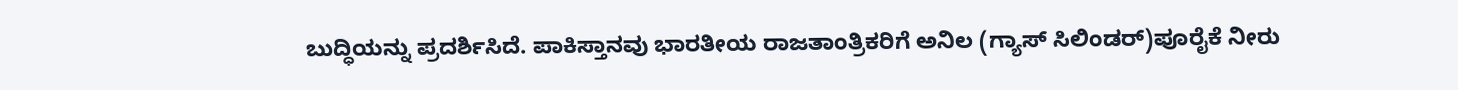ಬುದ್ಧಿಯನ್ನು ಪ್ರದರ್ಶಿಸಿದೆ. ಪಾಕಿಸ್ತಾನವು ಭಾರತೀಯ ರಾಜತಾಂತ್ರಿಕರಿಗೆ ಅನಿಲ (ಗ್ಯಾಸ್ ಸಿಲಿಂಡರ್)ಪೂರೈಕೆ ನೀರು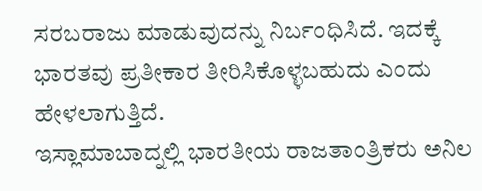ಸರಬರಾಜು ಮಾಡುವುದನ್ನು ನಿರ್ಬಂಧಿಸಿದೆ. ಇದಕ್ಕೆ ಭಾರತವು ಪ್ರತೀಕಾರ ತೀರಿಸಿಕೊಳ್ಳಬಹುದು ಎಂದು ಹೇಳಲಾಗುತ್ತಿದೆ.
ಇಸ್ಲಾಮಾಬಾದ್ನಲ್ಲಿ ಭಾರತೀಯ ರಾಜತಾಂತ್ರಿಕರು ಅನಿಲ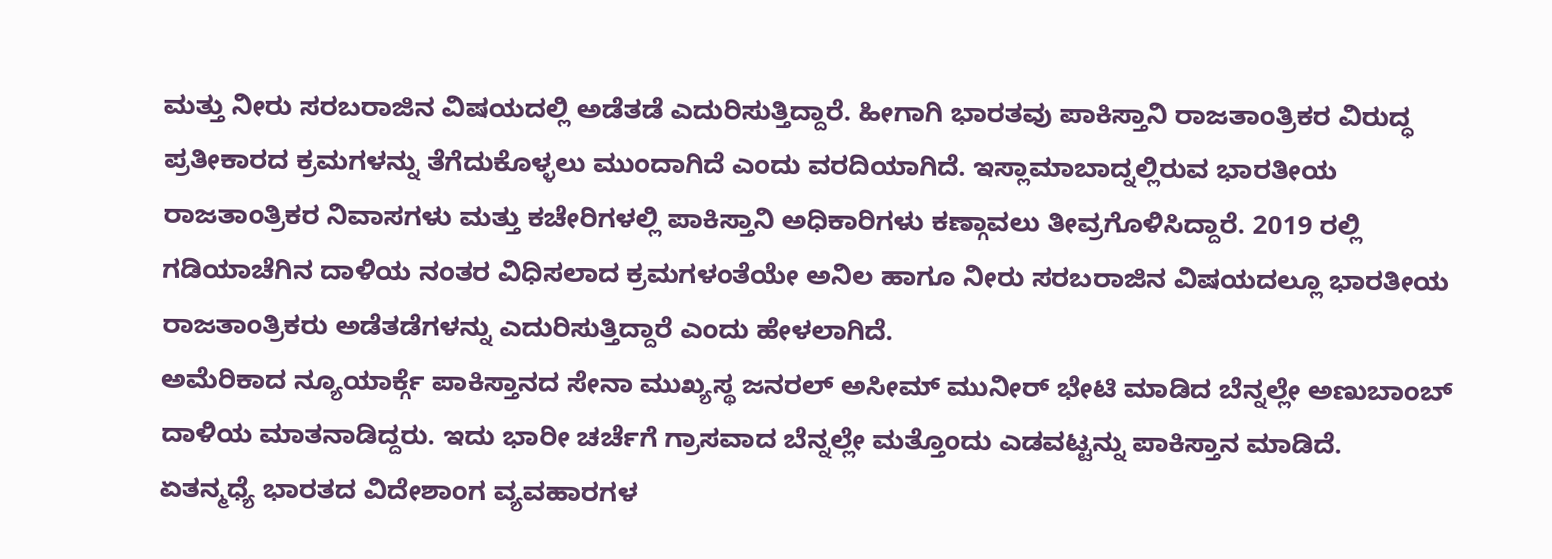ಮತ್ತು ನೀರು ಸರಬರಾಜಿನ ವಿಷಯದಲ್ಲಿ ಅಡೆತಡೆ ಎದುರಿಸುತ್ತಿದ್ದಾರೆ. ಹೀಗಾಗಿ ಭಾರತವು ಪಾಕಿಸ್ತಾನಿ ರಾಜತಾಂತ್ರಿಕರ ವಿರುದ್ಧ ಪ್ರತೀಕಾರದ ಕ್ರಮಗಳನ್ನು ತೆಗೆದುಕೊಳ್ಳಲು ಮುಂದಾಗಿದೆ ಎಂದು ವರದಿಯಾಗಿದೆ. ಇಸ್ಲಾಮಾಬಾದ್ನಲ್ಲಿರುವ ಭಾರತೀಯ ರಾಜತಾಂತ್ರಿಕರ ನಿವಾಸಗಳು ಮತ್ತು ಕಚೇರಿಗಳಲ್ಲಿ ಪಾಕಿಸ್ತಾನಿ ಅಧಿಕಾರಿಗಳು ಕಣ್ಗಾವಲು ತೀವ್ರಗೊಳಿಸಿದ್ದಾರೆ. 2019 ರಲ್ಲಿ ಗಡಿಯಾಚೆಗಿನ ದಾಳಿಯ ನಂತರ ವಿಧಿಸಲಾದ ಕ್ರಮಗಳಂತೆಯೇ ಅನಿಲ ಹಾಗೂ ನೀರು ಸರಬರಾಜಿನ ವಿಷಯದಲ್ಲೂ ಭಾರತೀಯ ರಾಜತಾಂತ್ರಿಕರು ಅಡೆತಡೆಗಳನ್ನು ಎದುರಿಸುತ್ತಿದ್ದಾರೆ ಎಂದು ಹೇಳಲಾಗಿದೆ.
ಅಮೆರಿಕಾದ ನ್ಯೂಯಾರ್ಕ್ಗೆ ಪಾಕಿಸ್ತಾನದ ಸೇನಾ ಮುಖ್ಯಸ್ಥ ಜನರಲ್ ಅಸೀಮ್ ಮುನೀರ್ ಭೇಟಿ ಮಾಡಿದ ಬೆನ್ನಲ್ಲೇ ಅಣುಬಾಂಬ್ ದಾಳಿಯ ಮಾತನಾಡಿದ್ದರು. ಇದು ಭಾರೀ ಚರ್ಚೆಗೆ ಗ್ರಾಸವಾದ ಬೆನ್ನಲ್ಲೇ ಮತ್ತೊಂದು ಎಡವಟ್ಟನ್ನು ಪಾಕಿಸ್ತಾನ ಮಾಡಿದೆ.
ಏತನ್ಮಧ್ಯೆ ಭಾರತದ ವಿದೇಶಾಂಗ ವ್ಯವಹಾರಗಳ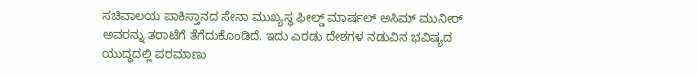ಸಚಿವಾಲಯ ಪಾಕಿಸ್ತಾನದ ಸೇನಾ ಮುಖ್ಯಸ್ಥ ಫೀಲ್ಡ್ ಮಾರ್ಷಲ್ ಅಸಿಮ್ ಮುನೀರ್ ಅವರನ್ನು ತರಾಟೆಗೆ ತೆಗೆದುಕೊಂಡಿದೆ. ಇದು ಎರಡು ದೇಶಗಳ ನಡುವಿನ ಭವಿಷ್ಯದ ಯುದ್ಧದಲ್ಲಿ ಪರಮಾಣು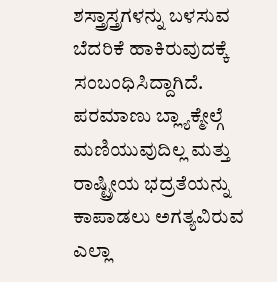ಶಸ್ತ್ರಾಸ್ತ್ರಗಳನ್ನು ಬಳಸುವ ಬೆದರಿಕೆ ಹಾಕಿರುವುದಕ್ಕೆ ಸಂಬಂಧಿಸಿದ್ದಾಗಿದೆ. ಪರಮಾಣು ಬ್ಲ್ಯಾಕ್ಮೇಲ್ಗೆ ಮಣಿಯುವುದಿಲ್ಲ ಮತ್ತು ರಾಷ್ಟ್ರೀಯ ಭದ್ರತೆಯನ್ನು ಕಾಪಾಡಲು ಅಗತ್ಯವಿರುವ ಎಲ್ಲಾ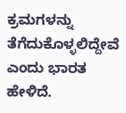ಕ್ರಮಗಳನ್ನು ತೆಗೆದುಕೊಳ್ಳಲಿದ್ದೇವೆ ಎಂದು ಭಾರತ ಹೇಳಿದೆ.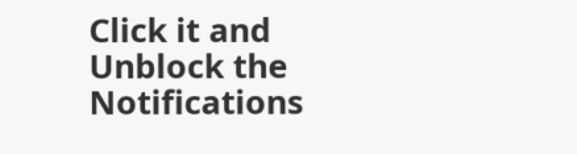Click it and Unblock the Notifications